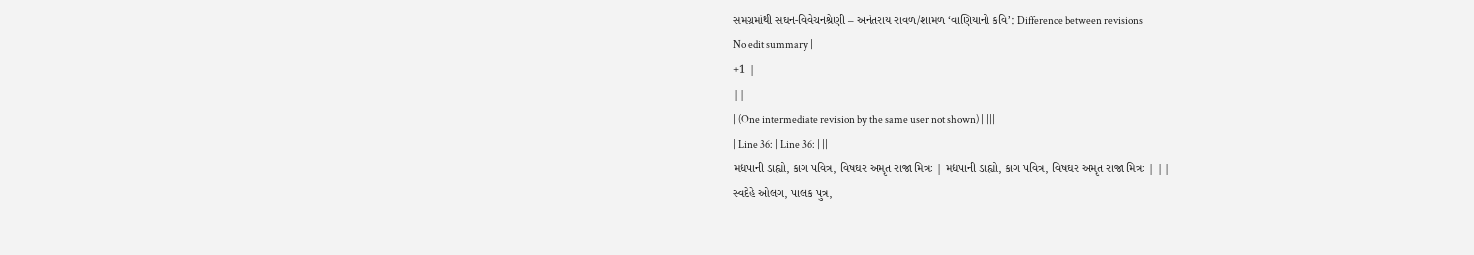સમગ્રમાંથી સઘન-વિવેચનશ્રેણી – અનંતરાય રાવળ/શામળ ‘વાણિયાનો કવિ’: Difference between revisions
No edit summary |
+1 |
||
| (One intermediate revision by the same user not shown) | |||
| Line 36: | Line 36: | ||
મદ્યપાની ડાહ્યો, કાગ પવિત્ર, વિષઘર અમૃત રાજા મિત્રઃ | મદ્યપાની ડાહ્યો, કાગ પવિત્ર, વિષઘર અમૃત રાજા મિત્રઃ | ||
સ્વદેહે ઓલગ, પાલક પુત્ર,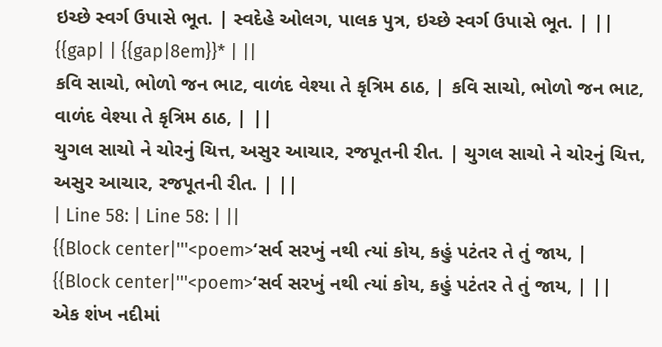ઇચ્છે સ્વર્ગ ઉપાસે ભૂત. | સ્વદેહે ઓલગ, પાલક પુત્ર, ઇચ્છે સ્વર્ગ ઉપાસે ભૂત. | ||
{{gap| | {{gap|8em}}* | ||
કવિ સાચો, ભોળો જન ભાટ, વાળંદ વેશ્યા તે કૃત્રિમ ઠાઠ, | કવિ સાચો, ભોળો જન ભાટ, વાળંદ વેશ્યા તે કૃત્રિમ ઠાઠ, | ||
ચુગલ સાચો ને ચોરનું ચિત્ત, અસુર આચાર, રજપૂતની રીત. | ચુગલ સાચો ને ચોરનું ચિત્ત, અસુર આચાર, રજપૂતની રીત. | ||
| Line 58: | Line 58: | ||
{{Block center|'''<poem>‘સર્વ સરખું નથી ત્યાં કોય, કહું પટંતર તે તું જાય, | {{Block center|'''<poem>‘સર્વ સરખું નથી ત્યાં કોય, કહું પટંતર તે તું જાય, | ||
એક શંખ નદીમાં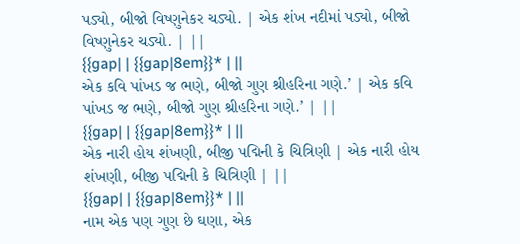પડ્યો, બીજો વિષ્ણુનેકર ચડ્યો. | એક શંખ નદીમાં પડ્યો, બીજો વિષ્ણુનેકર ચડ્યો. | ||
{{gap| | {{gap|8em}}* | ||
એક કવિ પાંખડ જ ભણે, બીજો ગુણ શ્રીહરિના ગણે.’ | એક કવિ પાંખડ જ ભણે, બીજો ગુણ શ્રીહરિના ગણે.’ | ||
{{gap| | {{gap|8em}}* | ||
એક નારી હોય શંખણી, બીજી પદ્મિની કે ચિત્રિણી | એક નારી હોય શંખણી, બીજી પદ્મિની કે ચિત્રિણી | ||
{{gap| | {{gap|8em}}* | ||
નામ એક પણ ગુણ છે ઘણા, એક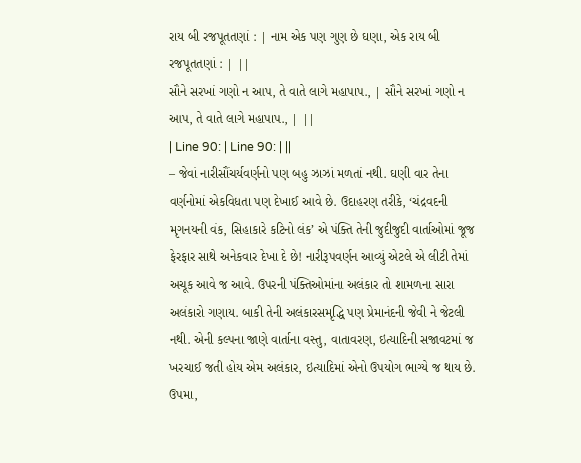રાય બી રજપૂતતણાં : | નામ એક પણ ગુણ છે ઘણા, એક રાય બી રજપૂતતણાં : | ||
સૌને સરખાં ગણો ન આપ, તે વાતે લાગે મહાપાપ., | સૌને સરખાં ગણો ન આપ, તે વાતે લાગે મહાપાપ., | ||
| Line 90: | Line 90: | ||
– જેવાં નારીસૌંચર્યવર્ણનો પણ બહુ ઝાઝાં મળતાં નથી. ઘણી વાર તેના વર્ણનોમાં એકવિધતા પણ દેખાઈ આવે છે. ઉદાહરણ તરીકે, ‘ચંદ્રવદની મૃગનયની વંક, સિહાકારે કટિનો લંક’ એ પંક્તિ તેની જુદીજુદી વાર્તાઓમાં જૂજ ફેરફાર સાથે અનેકવાર દેખા દે છે! નારીરૂપવર્ણન આવ્યું એટલે એ લીટી તેમાં અચૂક આવે જ આવે. ઉપરની પંક્તિઓમાંના અલંકાર તો શામળના સારા અલંકારો ગણાય. બાકી તેની અલંકારસમૃદ્ધિ પણ પ્રેમાનંદની જેવી ને જેટલી નથી. એની કલ્પના જાણે વાર્તાના વસ્તુ, વાતાવરણ, ઇત્યાદિની સજાવટમાં જ ખરચાઈ જતી હોય એમ અલંકાર, ઇત્યાદિમાં એનો ઉપયોગ ભાગ્યે જ થાય છે. ઉપમા,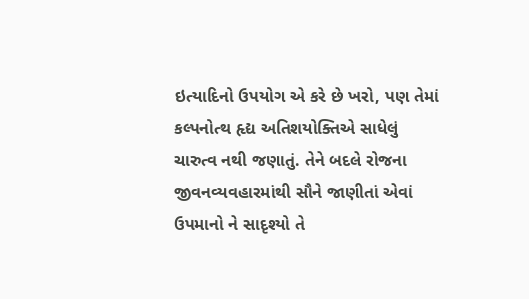ઇત્યાદિનો ઉપયોગ એ કરે છે ખરો, પણ તેમાં કલ્પનોત્થ હૃદ્ય અતિશયોક્તિએ સાધેલું ચારુત્વ નથી જણાતું. તેને બદલે રોજના જીવનવ્યવહારમાંથી સૌને જાણીતાં એવાં ઉપમાનો ને સાદૃશ્યો તે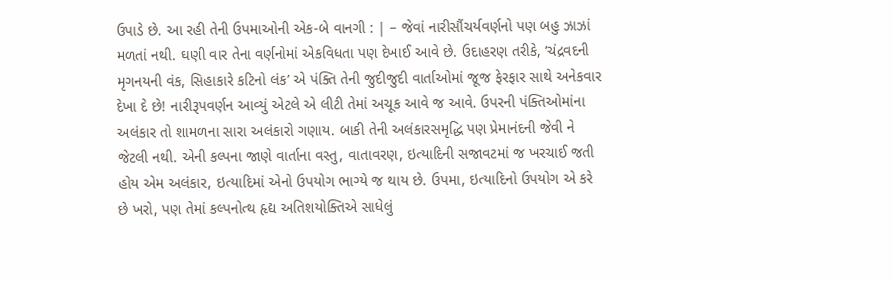ઉપાડે છે. આ રહી તેની ઉપમાઓની એક-બે વાનગી : | – જેવાં નારીસૌંચર્યવર્ણનો પણ બહુ ઝાઝાં મળતાં નથી. ઘણી વાર તેના વર્ણનોમાં એકવિધતા પણ દેખાઈ આવે છે. ઉદાહરણ તરીકે, ‘ચંદ્રવદની મૃગનયની વંક, સિહાકારે કટિનો લંક’ એ પંક્તિ તેની જુદીજુદી વાર્તાઓમાં જૂજ ફેરફાર સાથે અનેકવાર દેખા દે છે! નારીરૂપવર્ણન આવ્યું એટલે એ લીટી તેમાં અચૂક આવે જ આવે. ઉપરની પંક્તિઓમાંના અલંકાર તો શામળના સારા અલંકારો ગણાય. બાકી તેની અલંકારસમૃદ્ધિ પણ પ્રેમાનંદની જેવી ને જેટલી નથી. એની કલ્પના જાણે વાર્તાના વસ્તુ, વાતાવરણ, ઇત્યાદિની સજાવટમાં જ ખરચાઈ જતી હોય એમ અલંકાર, ઇત્યાદિમાં એનો ઉપયોગ ભાગ્યે જ થાય છે. ઉપમા, ઇત્યાદિનો ઉપયોગ એ કરે છે ખરો, પણ તેમાં કલ્પનોત્થ હૃદ્ય અતિશયોક્તિએ સાધેલું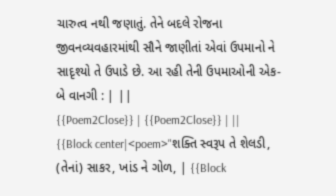ચારુત્વ નથી જણાતું. તેને બદલે રોજના જીવનવ્યવહારમાંથી સૌને જાણીતાં એવાં ઉપમાનો ને સાદૃશ્યો તે ઉપાડે છે. આ રહી તેની ઉપમાઓની એક-બે વાનગી : | ||
{{Poem2Close}} | {{Poem2Close}} | ||
{{Block center|<poem>"શક્તિ સ્વરૂપ તે શેલડી, (તેનાં) સાકર, ખાંડ ને ગોળ, | {{Block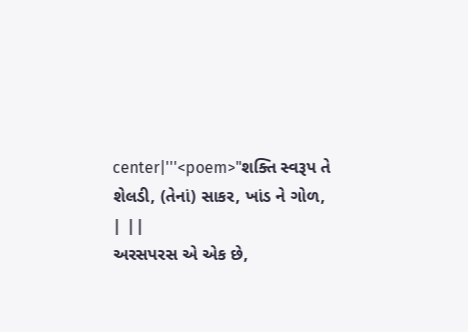center|'''<poem>"શક્તિ સ્વરૂપ તે શેલડી, (તેનાં) સાકર, ખાંડ ને ગોળ, | ||
અરસપરસ એ એક છે,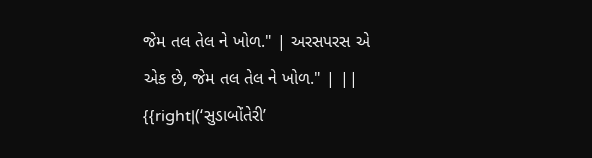જેમ તલ તેલ ને ખોળ." | અરસપરસ એ એક છે, જેમ તલ તેલ ને ખોળ." | ||
{{right|(‘સુડાબોંતેરી’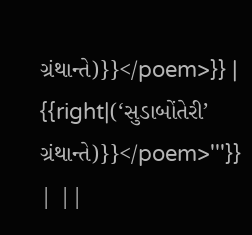ગ્રંથાન્તે)}}</poem>}} | {{right|(‘સુડાબોંતેરી’ ગ્રંથાન્તે)}}</poem>'''}} | ||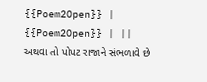{{Poem2Open}} | {{Poem2Open}} | ||
અથવા તો પોપટ રાજાને સંભળાવે છે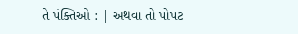તે પંક્તિઓ : | અથવા તો પોપટ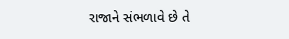રાજાને સંભળાવે છે તે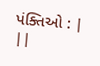પંક્તિઓ : | ||